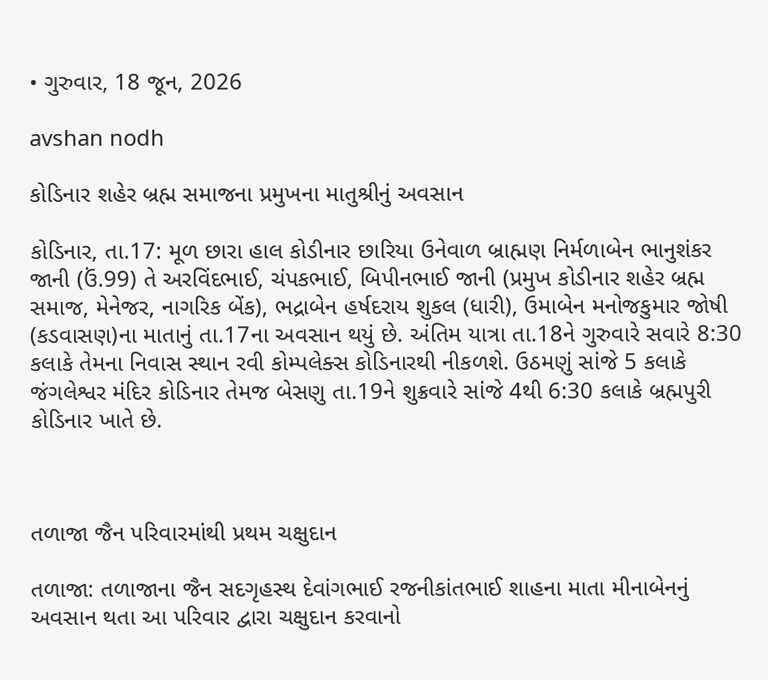• ગુરુવાર, 18 જૂન, 2026

avshan nodh

કોડિનાર શહેર બ્રહ્મ સમાજના પ્રમુખના માતુશ્રીનું અવસાન

કોડિનાર, તા.17: મૂળ છારા હાલ કોડીનાર છારિયા ઉનેવાળ બ્રાહ્મણ નિર્મળાબેન ભાનુશંકર જાની (ઉં.99) તે અરવિંદભાઈ, ચંપકભાઈ, બિપીનભાઈ જાની (પ્રમુખ કોડીનાર શહેર બ્રહ્મ સમાજ, મેનેજર, નાગરિક બેંક), ભદ્રાબેન હર્ષદરાય શુકલ (ધારી), ઉમાબેન મનોજકુમાર જોષી (કડવાસણ)ના માતાનું તા.17ના અવસાન થયું છે. અંતિમ યાત્રા તા.18ને ગુરુવારે સવારે 8:30 કલાકે તેમના નિવાસ સ્થાન રવી કોમ્પલેક્સ કોડિનારથી નીકળશે. ઉઠમણું સાંજે 5 કલાકે જંગલેશ્વર મંદિર કોડિનાર તેમજ બેસણુ તા.19ને શુક્રવારે સાંજે 4થી 6:30 કલાકે બ્રહ્મપુરી કોડિનાર ખાતે છે.



તળાજા જૈન પરિવારમાંથી પ્રથમ ચક્ષુદાન

તળાજા: તળાજાના જૈન સદગૃહસ્થ દેવાંગભાઈ રજનીકાંતભાઈ શાહના માતા મીનાબેનનું અવસાન થતા આ પરિવાર દ્વારા ચક્ષુદાન કરવાનો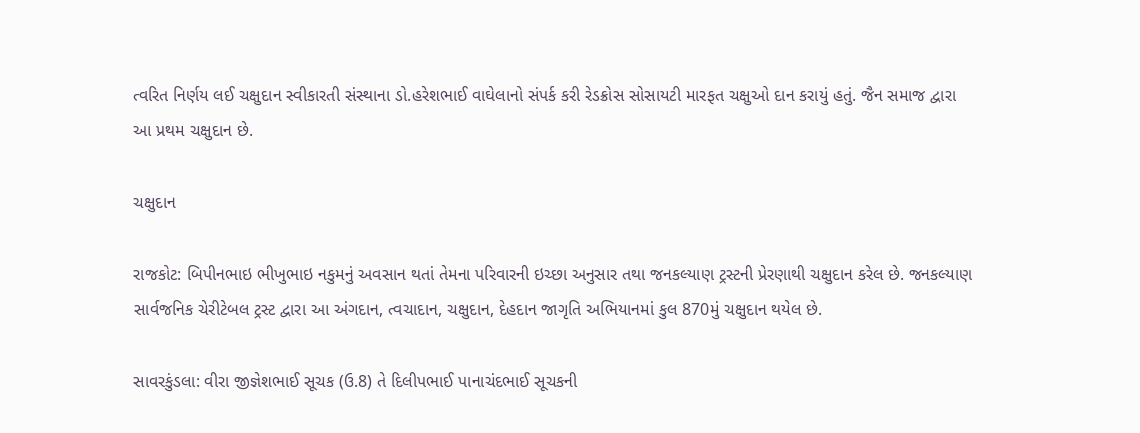ત્વરિત નિર્ણય લઈ ચક્ષુદાન સ્વીકારતી સંસ્થાના ડો.હરેશભાઈ વાઘેલાનો સંપર્ક કરી રેડક્રોસ સોસાયટી મારફત ચક્ષુઓ દાન કરાયું હતું. જૈન સમાજ દ્વારા આ પ્રથમ ચક્ષુદાન છે.

ચક્ષુદાન

રાજકોટ: બિપીનભાઇ ભીખુભાઇ નકુમનું અવસાન થતાં તેમના પરિવારની ઇચ્છા અનુસાર તથા જનકલ્યાણ ટ્રસ્ટની પ્રેરણાથી ચક્ષુદાન કરેલ છે. જનકલ્યાણ સાર્વજનિક ચેરીટેબલ ટ્રસ્ટ દ્વારા આ અંગદાન, ત્વચાદાન, ચક્ષુદાન, દેહદાન જાગૃતિ અભિયાનમાં કુલ 870મું ચક્ષુદાન થયેલ છે.

સાવરકુંડલા: વીરા જીજ્ઞેશભાઈ સૂચક (ઉ.8) તે દિલીપભાઈ પાનાચંદભાઈ સૂચકની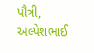પૌત્રી, અલ્પેશભાઈ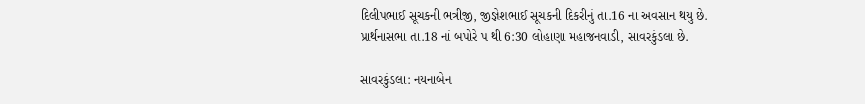દિલીપભાઈ સૂચકની ભત્રીજી, જીજ્ઞેશભાઈ સૂચકની દિકરીનું તા.16 ના અવસાન થયુ છે. પ્રાર્થનાસભા તા.18 નાં બપોરે પ થી 6:30 લોહાણા મહાજનવાડી, સાવરકુંડલા છે.

સાવરકુંડલા: નયનાબેન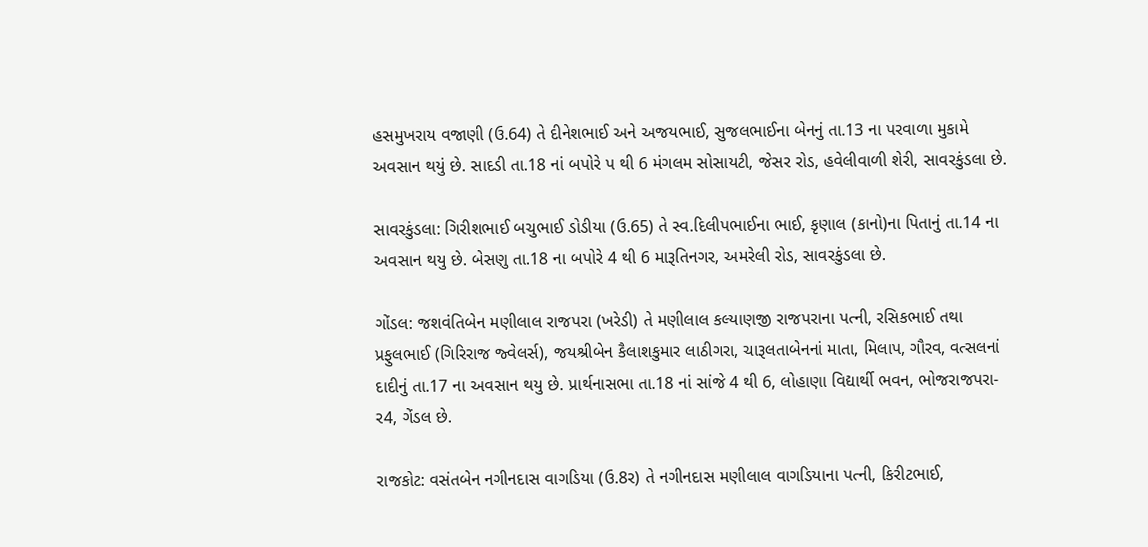હસમુખરાય વજાણી (ઉ.64) તે દીનેશભાઈ અને અજયભાઈ, સુજલભાઈના બેનનું તા.13 ના પરવાળા મુકામે અવસાન થયું છે. સાદડી તા.18 નાં બપોરે પ થી 6 મંગલમ સોસાયટી, જેસર રોડ, હવેલીવાળી શેરી, સાવરકુંડલા છે.

સાવરકુંડલા: ગિરીશભાઈ બચુભાઈ ડોડીયા (ઉ.65) તે સ્વ.દિલીપભાઈના ભાઈ, કૃણાલ (કાનો)ના પિતાનું તા.14 ના અવસાન થયુ છે. બેસણુ તા.18 ના બપોરે 4 થી 6 મારૂતિનગર, અમરેલી રોડ, સાવરકુંડલા છે.

ગોંડલ: જશવંતિબેન મણીલાલ રાજપરા (ખરેડી) તે મણીલાલ કલ્યાણજી રાજપરાના પત્ની, રસિકભાઈ તથા પ્રફુલભાઈ (ગિરિરાજ જ્વેલર્સ), જયશ્રીબેન કૈલાશકુમાર લાઠીગરા, ચારૂલતાબેનનાં માતા, મિલાપ, ગૌરવ, વત્સલનાં દાદીનું તા.17 ના અવસાન થયુ છે. પ્રાર્થનાસભા તા.18 નાં સાંજે 4 થી 6, લોહાણા વિદ્યાર્થી ભવન, ભોજરાજપરા-ર4, ગેંડલ છે.

રાજકોટ: વસંતબેન નગીનદાસ વાગડિયા (ઉ.8ર) તે નગીનદાસ મણીલાલ વાગડિયાના પત્ની, કિરીટભાઈ,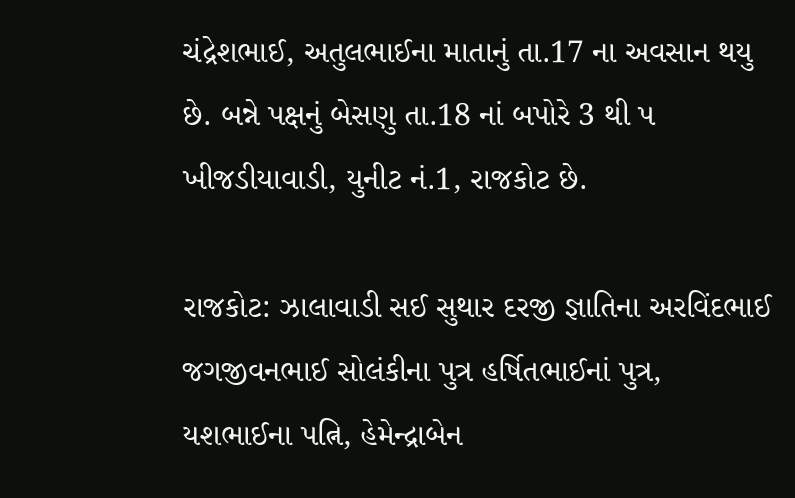ચંદ્રેશભાઈ, અતુલભાઈના માતાનું તા.17 ના અવસાન થયુ છે. બન્ને પક્ષનું બેસણુ તા.18 નાં બપોરે 3 થી પ ખીજડીયાવાડી, યુનીટ નં.1, રાજકોટ છે.

રાજકોટ: ઝાલાવાડી સઈ સુથાર દરજી જ્ઞાતિના અરવિંદભાઈ જગજીવનભાઈ સોલંકીના પુત્ર હર્ષિતભાઈનાં પુત્ર, યશભાઈના પત્નિ, હેમેન્દ્રાબેન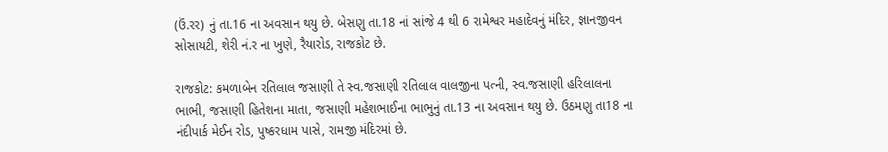(ઉં.રર) નું તા.16 ના અવસાન થયુ છે. બેસણુ તા.18 નાં સાંજે 4 થી 6 રામેશ્વર મહાદેવનું મંદિર, જ્ઞાનજીવન સોસાયટી, શેરી નં.ર ના ખુણે, રૈયારોડ, રાજકોટ છે.

રાજકોટ: કમળાબેન રતિલાલ જસાણી તે સ્વ.જસાણી રતિલાલ વાલજીના પત્ની, સ્વ.જસાણી હરિલાલના ભાભી, જસાણી હિતેશના માતા, જસાણી મહેશભાઈના ભાભુનું તા.13 ના અવસાન થયુ છે. ઉઠમણુ તા18 ના નંદીપાર્ક મેઈન રોડ, પુષ્કરધામ પાસે, રામજી મંદિરમાં છે.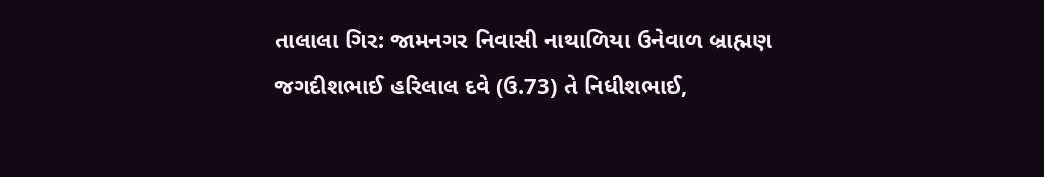તાલાલા ગિર: જામનગર નિવાસી નાથાળિયા ઉનેવાળ બ્રાહ્મણ જગદીશભાઈ હરિલાલ દવે (ઉ.73) તે નિધીશભાઈ,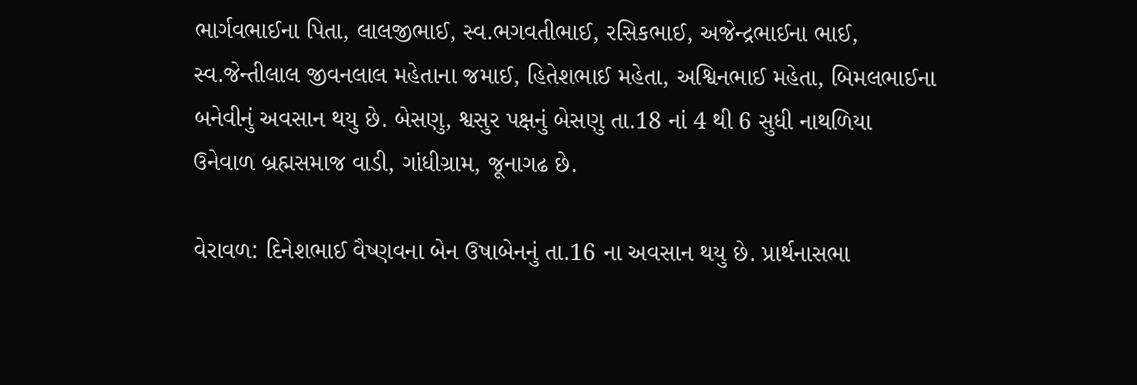ભાર્ગવભાઈના પિતા, લાલજીભાઈ, સ્વ.ભગવતીભાઈ, રસિકભાઈ, અજેન્દ્રભાઈના ભાઈ, સ્વ.જેન્તીલાલ જીવનલાલ મહેતાના જમાઈ, હિતેશભાઈ મહેતા, અશ્વિનભાઈ મહેતા, બિમલભાઈના બનેવીનું અવસાન થયુ છે. બેસણુ, શ્વસુર પક્ષનું બેસણુ તા.18 નાં 4 થી 6 સુધી નાથળિયા ઉનેવાળ બ્રહ્મસમાજ વાડી, ગાંધીગ્રામ, જૂનાગઢ છે.

વેરાવળ: દિનેશભાઈ વૈષ્ણવના બેન ઉષાબેનનું તા.16 ના અવસાન થયુ છે. પ્રાર્થનાસભા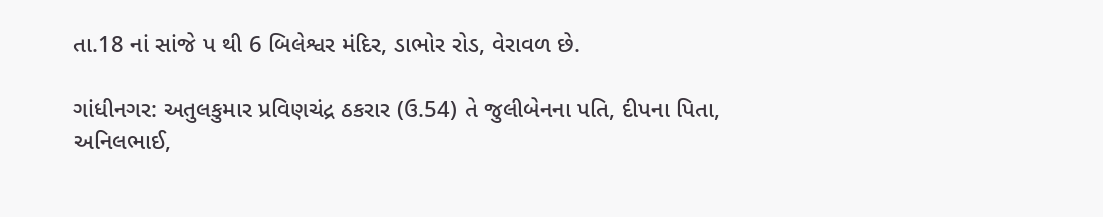તા.18 નાં સાંજે પ થી 6 બિલેશ્વર મંદિર, ડાભોર રોડ, વેરાવળ છે.

ગાંધીનગર: અતુલકુમાર પ્રવિણચંદ્ર ઠકરાર (ઉ.54) તે જુલીબેનના પતિ, દીપના પિતા, અનિલભાઈ,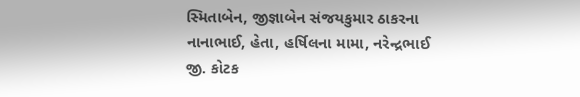સ્મિતાબેન, જીજ્ઞાબેન સંજયકુમાર ઠાકરના નાનાભાઈ, હેતા, હર્ષિલના મામા, નરેન્દ્રભાઈ જી. કોટક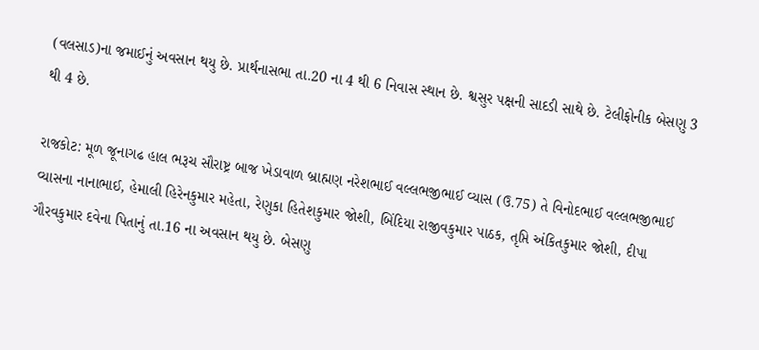(વલસાડ)ના જમાઈનું અવસાન થયુ છે. પ્રાર્થનાસભા તા.20 ના 4 થી 6 નિવાસ સ્થાન છે. શ્વસુર પક્ષની સાદડી સાથે છે. ટેલીફોનીક બેસણુ 3 થી 4 છે.

રાજકોટ: મૂળ જૂનાગઢ હાલ ભરૂચ સૌરાષ્ટ્ર બાજ ખેડાવાળ બ્રાહ્મણ નરેશભાઈ વલ્લભજીભાઈ વ્યાસ (ઉ.75) તે વિનોદભાઈ વલ્લભજીભાઈ વ્યાસના નાનાભાઈ, હેમાલી હિરેનકુમાર મહેતા, રેણુકા હિતેશકુમાર જોશી, બિંદિયા રાજીવકુમાર પાઠક, તૃપ્તિ અંકિતકુમાર જોશી, દીપા ગૌરવકુમાર દવેના પિતાનું તા.16 ના અવસાન થયુ છે. બેસણુ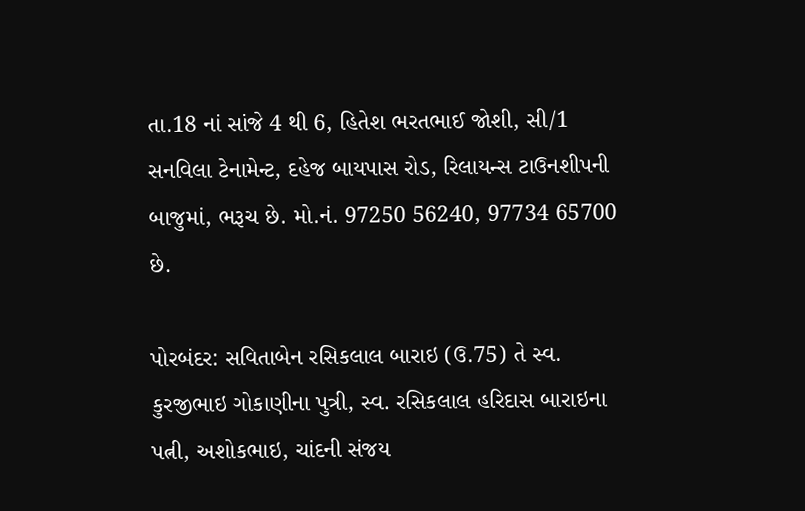તા.18 નાં સાંજે 4 થી 6, હિતેશ ભરતભાઈ જોશી, સી/1 સનવિલા ટેનામેન્ટ, દહેજ બાયપાસ રોડ, રિલાયન્સ ટાઉનશીપની બાજુમાં, ભરૂચ છે. મો.નં. 97250 56240, 97734 65700 છે.

પોરબંદર: સવિતાબેન રસિકલાલ બારાઇ (ઉ.75) તે સ્વ. કુરજીભાઇ ગોકાણીના પુત્રી, સ્વ. રસિકલાલ હરિદાસ બારાઇના પત્ની, અશોકભાઇ, ચાંદની સંજય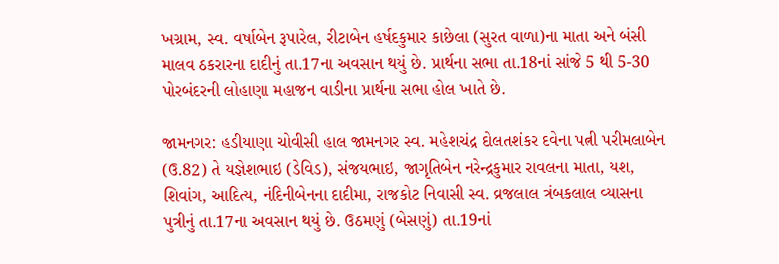ખગ્રામ, સ્વ. વર્ષાબેન રૂપારેલ, રીટાબેન હર્ષદકુમાર કાછેલા (સુરત વાળા)ના માતા અને બંસી માલવ ઠકરારના દાદીનું તા.17ના અવસાન થયું છે. પ્રાર્થના સભા તા.18નાં સાંજે 5 થી 5-30 પોરબંદરની લોહાણા મહાજન વાડીના પ્રાર્થના સભા હોલ ખાતે છે.

જામનગર: હડીયાણા ચોવીસી હાલ જામનગર સ્વ. મહેશચંદ્ર દોલતશંકર દવેના પત્ની પરીમલાબેન (ઉ.82) તે યજ્ઞેશભાઇ (ડેવિડ), સંજયભાઇ, જાગૃતિબેન નરેન્દ્રકુમાર રાવલના માતા, યશ, શિવાંગ, આદિત્ય, નંદિનીબેનના દાદીમા, રાજકોટ નિવાસી સ્વ. વ્રજલાલ ત્રંબકલાલ વ્યાસના પુત્રીનું તા.17ના અવસાન થયું છે. ઉઠમણું (બેસણું) તા.19નાં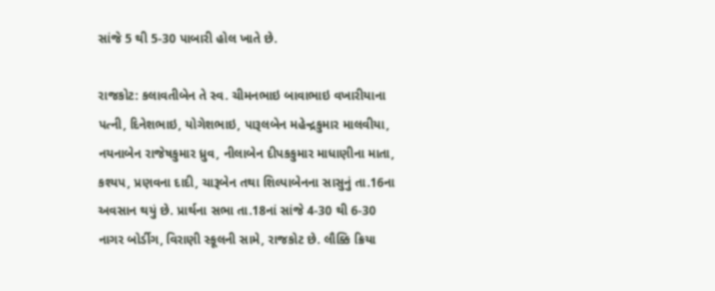સાંજે 5 થી 5-30 પાબારી હોલ ખાતે છે.

રાજકોટ: કલાવતીબેન તે સ્વ. ચીમનભાઇ બાવાભાઇ વખારીયાના પત્ની, દિનેશભાઇ, યોગેશભાઇ, પારૂલબેન મહેન્દ્રકુમાર માલવીયા, નયનાબેન રાજેષકુમાર ધ્રુવ, નીલાબેન દીપકકુમાર માધાણીના માતા, કશ્યપ, પ્રણવના દાદી, ચારૂબેન તથા શિલ્પાબેનના સાસુનું તા.16ના અવસાન થયું છે. પ્રાર્થના સભા તા.18નાં સાંજે 4-30 થી 6-30 નાગર બોર્ડીગ, વિરાણી સ્કૂલની સામે, રાજકોટ છે. લૌક્કિ ક્રિયા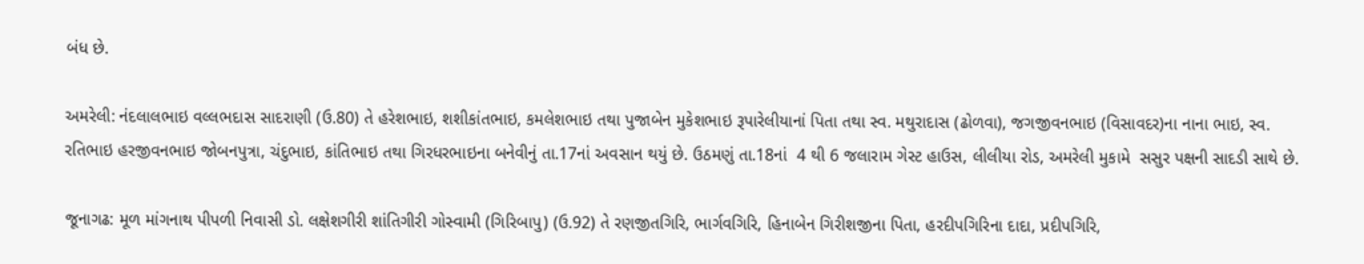બંધ છે.

અમરેલી: નંદલાલભાઇ વલ્લભદાસ સાદરાણી (ઉ.80) તે હરેશભાઇ, શશીકાંતભાઇ, કમલેશભાઇ તથા પુજાબેન મુકેશભાઇ રૂપારેલીયાનાં પિતા તથા સ્વ. મથુરાદાસ (ઢોળવા), જગજીવનભાઇ (વિસાવદર)ના નાના ભાઇ, સ્વ. રતિભાઇ હરજીવનભાઇ જોબનપુત્રા, ચંદુભાઇ, કાંતિભાઇ તથા ગિરધરભાઇના બનેવીનું તા.17નાં અવસાન થયું છે. ઉઠમણું તા.18નાં  4 થી 6 જલારામ ગેસ્ટ હાઉસ, લીલીયા રોડ, અમરેલી મુકામે  સસુર પક્ષની સાદડી સાથે છે.

જૂનાગઢ: મૂળ માંગનાથ પીપળી નિવાસી ડો. લક્ષેશગીરી શાંતિગીરી ગોસ્વામી (ગિરિબાપુ) (ઉ.92) તે રણજીતગિરિ, ભાર્ગવગિરિ, હિનાબેન ગિરીશજીના પિતા, હરદીપગિરિના દાદા, પ્રદીપગિરિ,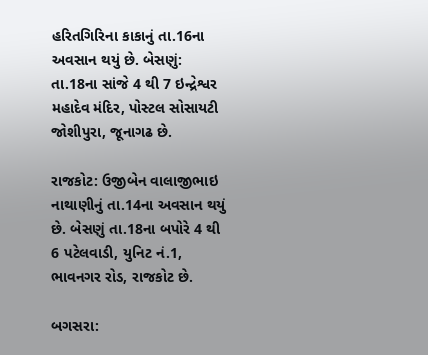હરિતગિરિના કાકાનું તા.16ના અવસાન થયું છે. બેસણું: તા.18ના સાંજે 4 થી 7 ઇન્દ્રેશ્વર મહાદેવ મંદિર, પોસ્ટલ સોસાયટી જોશીપુરા, જૂનાગઢ છે.

રાજકોટ: ઉજીબેન વાલાજીભાઇ નાથાણીનું તા.14ના અવસાન થયું છે. બેસણું તા.18ના બપોરે 4 થી 6 પટેલવાડી, યુનિટ નં.1, ભાવનગર રોડ, રાજકોટ છે.

બગસરા: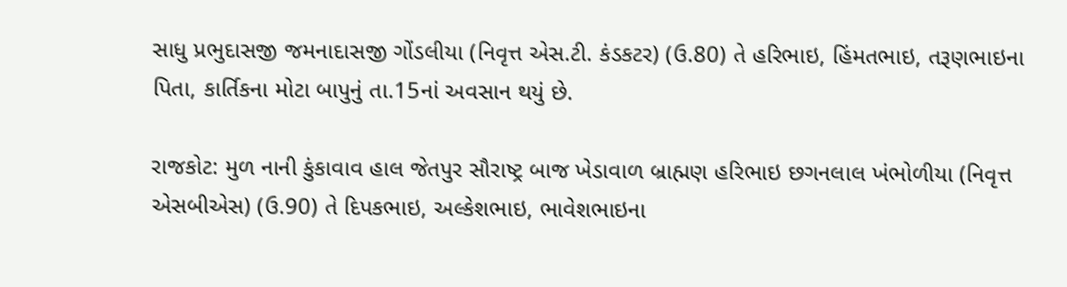સાધુ પ્રભુદાસજી જમનાદાસજી ગોંડલીયા (નિવૃત્ત એસ.ટી. કંડકટર) (ઉ.80) તે હરિભાઇ, હિંમતભાઇ, તરૂણભાઇના પિતા, કાર્તિકના મોટા બાપુનું તા.15નાં અવસાન થયું છે.

રાજકોટ: મુળ નાની કુંકાવાવ હાલ જેતપુર સૌરાષ્ટ્ર બાજ ખેડાવાળ બ્રાહ્મણ હરિભાઇ છગનલાલ ખંભોળીયા (નિવૃત્ત એસબીએસ) (ઉ.90) તે દિપકભાઇ, અલ્કેશભાઇ, ભાવેશભાઇના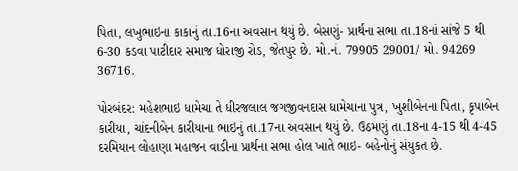પિતા, લખુભાઇના કાકાનું તા.16ના અવસાન થયું છે. બેસણું- પ્રાર્થના સભા તા.18નાં સાંજે 5 થી 6-30 કડવા પાટીદાર સમાજ ધોરાજી રોડ, જેતપુર છે. મો.નં. 79905 29001/ મો. 94269 36716.

પોરબંદર: મહેશભાઇ ધામેચા તે ધીરજલાલ જગજીવનદાસ ધામેચાના પુત્ર, ખુશીબેનના પિતા, કૃપાબેન કારીયા, ચાંદનીબેન કારીયાના ભાઇનું તા.17ના અવસાન થયું છે. ઉઠમણું તા.18ના 4-15 થી 4-45 દરમિયાન લોહાણા મહાજન વાડીના પ્રાર્થના સભા હોલ ખાતે ભાઇ- બહેનોનું સંયુકત છે.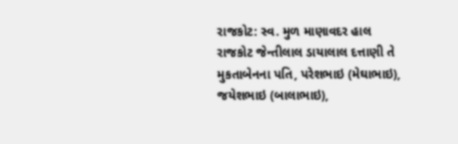રાજકોટ: સ્વ. મુળ માણાવદર હાલ રાજકોટ જેન્તીલાલ ડાયાલાલ દત્તાણી તે મુકતાબેનના પતિ, પરેશભાઇ (મેઘાભાઇ), જયેશભાઇ (બાલાભાઇ),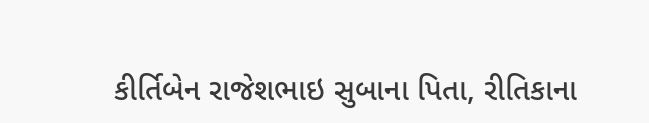કીર્તિબેન રાજેશભાઇ સુબાના પિતા, રીતિકાના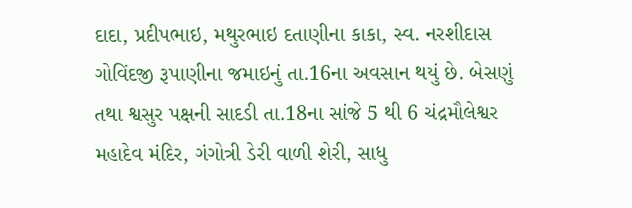દાદા, પ્રદીપભાઇ, મથુરભાઇ દતાણીના કાકા, સ્વ. નરશીદાસ ગોવિંદજી રૂપાણીના જમાઇનું તા.16ના અવસાન થયું છે. બેસણું તથા શ્વસુર પક્ષની સાદડી તા.18ના સાંજે 5 થી 6 ચંદ્રમૌલેશ્વર મહાદેવ મંદિર, ગંગોત્રી ડેરી વાળી શેરી, સાધુ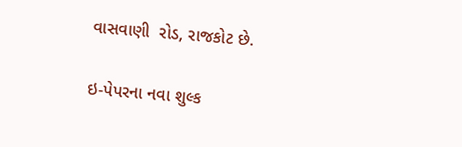વાસવાણી  રોડ, રાજકોટ છે.

ઇ-પેપરના નવા શુલ્ક